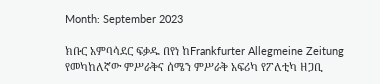Month: September 2023

ክቡር አምባሳደር ፍቃዱ በየነ ከFrankfurter Allegmeine Zeitung የመካከለኛው ምሥራቅና ሰሜን ምሥራቅ አፍሪካ የፖለቲካ ዘጋቢ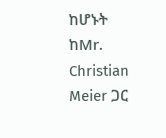ከሆኑት ከMr. Christian Meier ጋር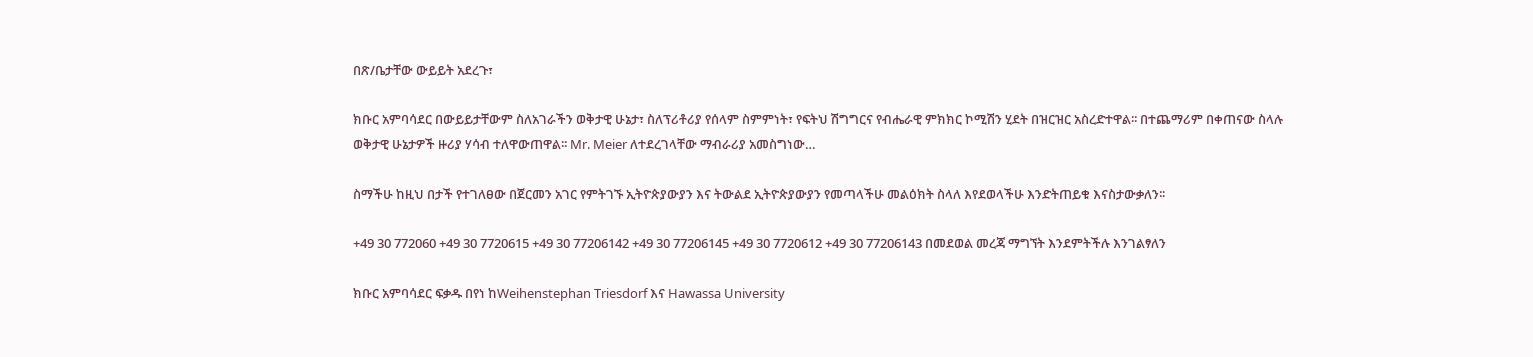በጽ/ቤታቸው ውይይት አደረጉ፣

ክቡር አምባሳደር በውይይታቸውም ስለአገራችን ወቅታዊ ሁኔታ፣ ስለፕሪቶሪያ የሰላም ስምምነት፣ የፍትህ ሽግግርና የብሔራዊ ምክክር ኮሚሽን ሂደት በዝርዝር አስረድተዋል፡፡ በተጨማሪም በቀጠናው ስላሉ ወቅታዊ ሁኔታዎች ዙሪያ ሃሳብ ተለዋውጠዋል፡፡ Mr. Meier ለተደረገላቸው ማብራሪያ አመስግነው…

ስማችሁ ከዚህ በታች የተገለፀው በጀርመን አገር የምትገኙ ኢትዮጵያውያን እና ትውልደ ኢትዮጵያውያን የመጣላችሁ መልዕክት ስላለ እየደወላችሁ እንድትጠይቁ እናስታውቃለን፡፡

+49 30 772060 +49 30 7720615 +49 30 77206142 +49 30 77206145 +49 30 7720612 +49 30 77206143 በመደወል መረጃ ማግኘት እንደምትችሉ እንገልፃለን

ክቡር አምባሳደር ፍቃዱ በየነ ከWeihenstephan Triesdorf እና Hawassa University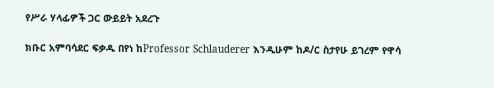የሥራ ሃላፊዎች ጋር ውይይት አደረጉ

ክቡር አምባሳደር ፍቃዱ በየነ ከProfessor Schlauderer እንዲሁም ከዶ/ር ስታየሁ ይገረም የዋሳ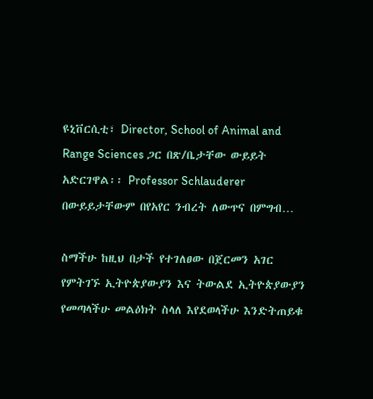ዩኒቨርሲቲ፣ Director, School of Animal and Range Sciences ጋር በጽ/ቤታቸው ውይይት አድርገዋል፡፡ Professor Schlauderer በውይይታቸውም በየአየር ንብረት ለውጥና በምግብ…

ስማችሁ ከዚህ በታች የተገለፀው በጀርመን አገር የምትገኙ ኢትዮጵያውያን እና ትውልደ ኢትዮጵያውያን የመጣላችሁ መልዕክት ስላለ እየደወላችሁ እንድትጠይቁ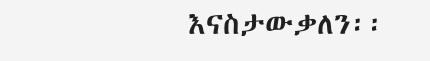እናስታውቃለን፡፡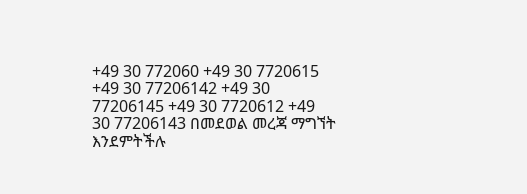+49 30 772060 +49 30 7720615 +49 30 77206142 +49 30 77206145 +49 30 7720612 +49 30 77206143 በመደወል መረጃ ማግኘት እንደምትችሉ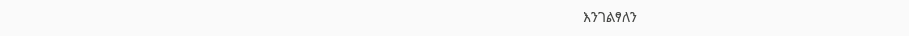እንገልፃለን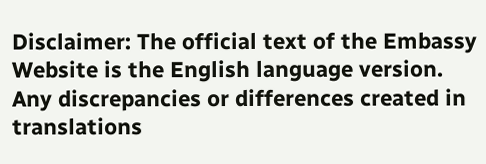Disclaimer: The official text of the Embassy Website is the English language version. Any discrepancies or differences created in translations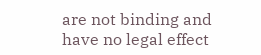are not binding and have no legal effect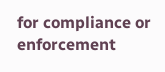for compliance or enforcement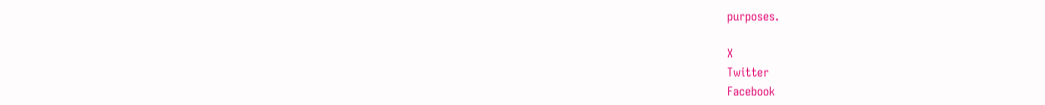purposes.

X
Twitter
Facebook